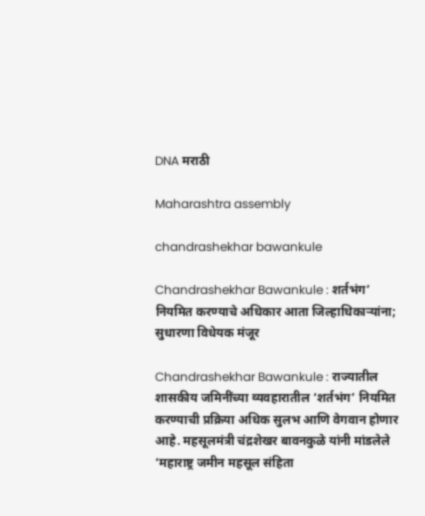DNA मराठी

Maharashtra assembly

chandrashekhar bawankule

Chandrashekhar Bawankule : शर्तभंग’ नियमित करण्याचे अधिकार आता जिल्हाधिकार्‍यांना; सुधारणा विधेयक मंजूर

Chandrashekhar Bawankule : राज्यातील शासकीय जमिनींच्या व्यवहारातील ‘शर्तभंग’ नियमित करण्याची प्रक्रिया अधिक सुलभ आणि वेगवान होणार आहे. महसूलमंत्री चंद्रशेखर बावनकुळे यांनी मांडलेले ‘महाराष्ट्र जमीन महसूल संहिता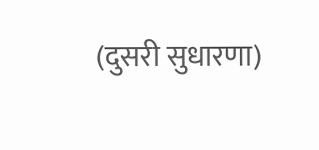(दुसरी सुधारणा)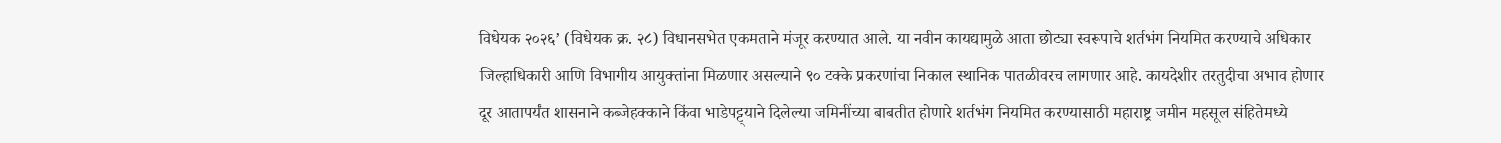विधेयक २०२६’ (विधेयक क्र. २८) विधानसभेत एकमताने मंजूर करण्यात आले. या नवीन कायद्यामुळे आता छोट्या स्वरूपाचे शर्तभंग नियमित करण्याचे अधिकार जिल्हाधिकारी आणि विभागीय आयुक्तांना मिळणार असल्याने ९० टक्के प्रकरणांचा निकाल स्थानिक पातळीवरच लागणार आहे. कायदेशीर तरतुदीचा अभाव होणार दूर आतापर्यंत शासनाने कब्जेहक्काने किंवा भाडेपट्ट्याने दिलेल्या जमिनींच्या बाबतीत होणारे शर्तभंग नियमित करण्यासाठी महाराष्ट्र जमीन महसूल संहितेमध्ये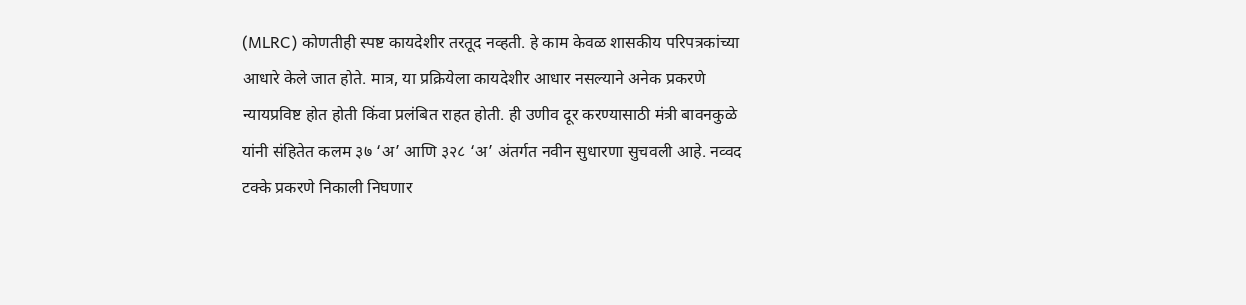(MLRC) कोणतीही स्पष्ट कायदेशीर तरतूद नव्हती. हे काम केवळ शासकीय परिपत्रकांच्या आधारे केले जात होते. मात्र, या प्रक्रियेला कायदेशीर आधार नसल्याने अनेक प्रकरणे न्यायप्रविष्ट होत होती किंवा प्रलंबित राहत होती. ही उणीव दूर करण्यासाठी मंत्री बावनकुळे यांनी संहितेत कलम ३७ ‘अ’ आणि ३२८ ‘अ’ अंतर्गत नवीन सुधारणा सुचवली आहे. नव्वद टक्के प्रकरणे निकाली निघणार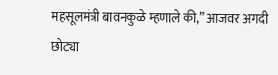महसूलमंत्री बावनकुळे म्हणाले की,” आजवर अगदी छोट्या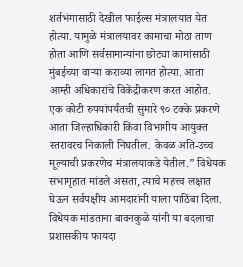शर्तभंगासाठी देखील फाईल्स मंत्रालयात येत होत्या. यामुळे मंत्रालयावर कामाचा मोठा ताण होता आणि सर्वसामान्यांना छोट्या कामांसाठी मुंबईच्या वाऱ्या कराव्या लागत होत्या. आता आम्ही अधिकारांचे विकेंद्रीकरण करत आहोत. एक कोटी रुपयांपर्यंतची सुमारे ९० टक्के प्रकरणे आता जिल्हाधिकारी किंवा विभागीय आयुक्त स्तरावरच निकाली निघतील. केवळ अति-उच्च मूल्याची प्रकरणेच मंत्रालयाकडे येतील.” विधेयक सभागृहात मांडले असता, त्याचे महत्त्व लक्षात घेऊन सर्वपक्षीय आमदारांनी याला पाठिंबा दिला. विधेयक मांडताना बावनकुळे यांनी या बदलाचा प्रशासकीय फायदा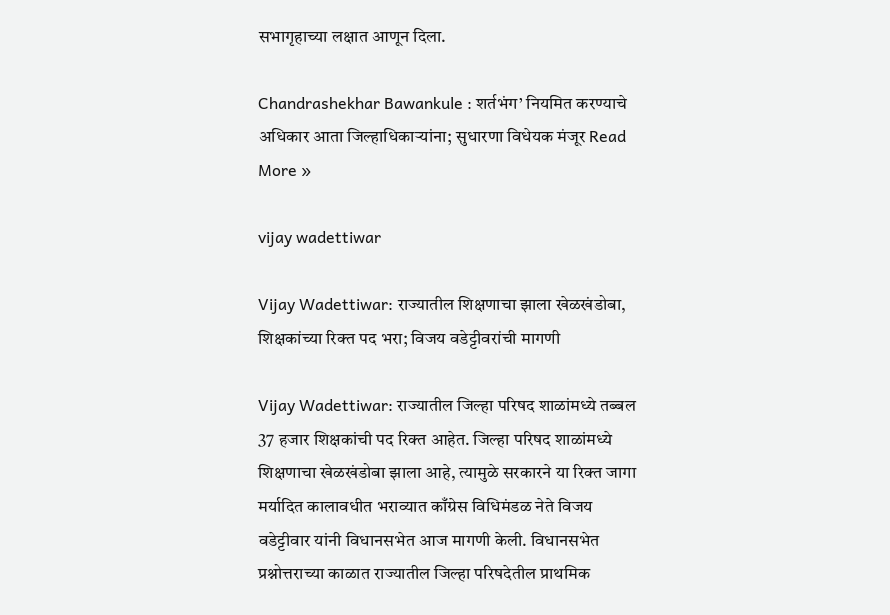सभागृहाच्या लक्षात आणून दिला.

Chandrashekhar Bawankule : शर्तभंग’ नियमित करण्याचे अधिकार आता जिल्हाधिकार्‍यांना; सुधारणा विधेयक मंजूर Read More »

vijay wadettiwar

Vijay Wadettiwar: राज्यातील शिक्षणाचा झाला खेळखंडोबा, शिक्षकांच्या रिक्त पद भरा; विजय वडेट्टीवरांची मागणी

Vijay Wadettiwar: राज्यातील जिल्हा परिषद शाळांमध्ये तब्बल 37 हजार शिक्षकांची पद रिक्त आहेत. जिल्हा परिषद शाळांमध्ये शिक्षणाचा खेळखंडोबा झाला आहे, त्यामुळे सरकारने या रिक्त जागा मर्यादित कालावधीत भराव्यात काँग्रेस विधिमंडळ नेते विजय वडेट्टीवार यांनी विधानसभेत आज मागणी केली. विधानसभेत प्रश्नोत्तराच्या काळात राज्यातील जिल्हा परिषदेतील प्राथमिक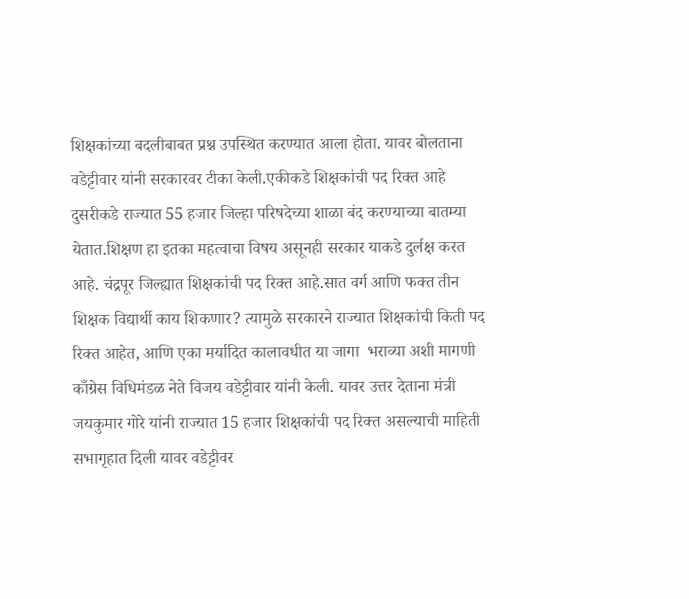शिक्षकांच्या बदलीबाबत प्रश्न उपस्थित करण्यात आला होता. यावर बोलताना वडेट्टीवार यांनी सरकारवर टीका केली.एकीकडे शिक्षकांची पद रिक्त आहे दुसरीकडे राज्यात 55 हजार जिल्हा परिषदेच्या शाळा बंद करण्याच्या बातम्या येतात.शिक्षण हा इतका महत्वाचा विषय असूनही सरकार याकडे दुर्लक्ष करत आहे. चंद्रपूर जिल्ह्यात शिक्षकांची पद रिक्त आहे.सात वर्ग आणि फक्त तीन शिक्षक विद्यार्थी काय शिकणार? त्यामुळे सरकारने राज्यात शिक्षकांची किती पद रिक्त आहेत, आणि एका मर्यादित कालावधीत या जागा  भराव्या अशी मागणी काँग्रेस विधिमंडळ नेते विजय वडेट्टीवार यांनी केली. यावर उत्तर देताना मंत्री जयकुमार गोरे यांनी राज्यात 15 हजार शिक्षकांची पद रिक्त असल्याची माहिती सभागृहात दिली यावर वडेट्टीवर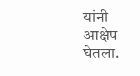यांनी आक्षेप घेतला.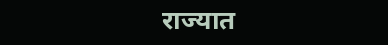राज्यात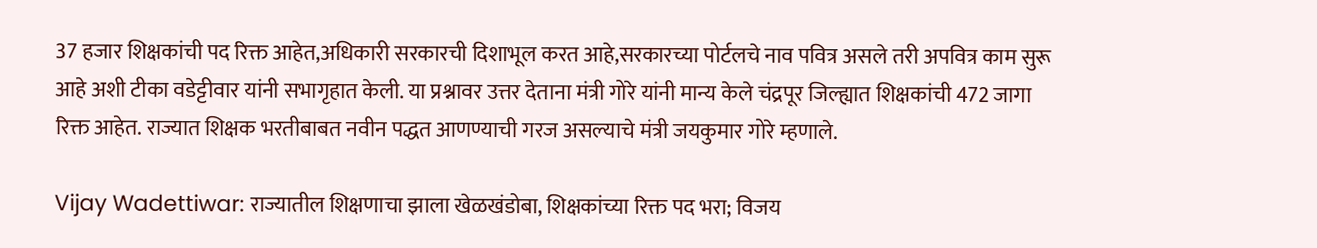37 हजार शिक्षकांची पद रिक्त आहेत,अधिकारी सरकारची दिशाभूल करत आहे,सरकारच्या पोर्टलचे नाव पवित्र असले तरी अपवित्र काम सुरू आहे अशी टीका वडेट्टीवार यांनी सभागृहात केली. या प्रश्नावर उत्तर देताना मंत्री गोरे यांनी मान्य केले चंद्रपूर जिल्ह्यात शिक्षकांची 472 जागा रिक्त आहेत. राज्यात शिक्षक भरतीबाबत नवीन पद्धत आणण्याची गरज असल्याचे मंत्री जयकुमार गोरे म्हणाले.

Vijay Wadettiwar: राज्यातील शिक्षणाचा झाला खेळखंडोबा, शिक्षकांच्या रिक्त पद भरा; विजय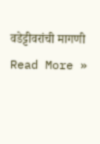वडेट्टीवरांची मागणी Read More »